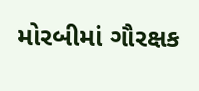મોરબીમાં ગૌરક્ષક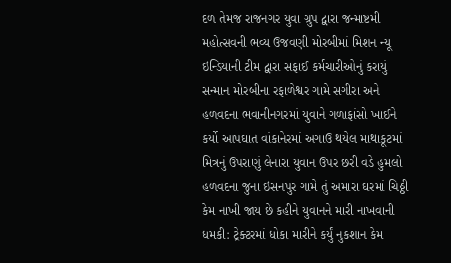દળ તેમજ રાજનગર યુવા ગ્રુપ દ્વારા જન્માષ્ટમી મહોત્સવની ભવ્ય ઉજવણી મોરબીમાં મિશન ન્યૂ ઇન્ડિયાની ટીમ દ્વારા સફાઈ કર્મચારીઓનું કરાયું સન્માન મોરબીના રફાળેશ્વર ગામે સગીરા અને હળવદના ભવાનીનગરમાં યુવાને ગળાફાંસો ખાઈને કર્યો આપઘાત વાંકાનેરમાં અગાઉ થયેલ માથાકૂટમાં મિત્રનું ઉપરાણું લેનારા યુવાન ઉપર છરી વડે હુમલો હળવદના જુના ઇસનપુર ગામે તું અમારા ઘરમાં ચિઠ્ઠી કેમ નાખી જાય છે કહીને યુવાનને મારી નાખવાની ધમકી: ટ્રેક્ટરમાં ધોકા મારીને કર્યું નુકશાન કેમ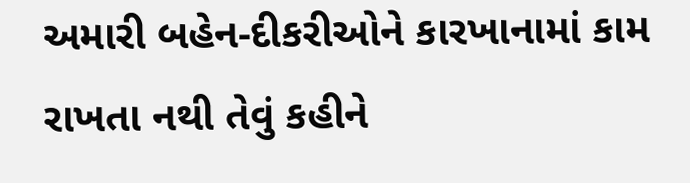અમારી બહેન-દીકરીઓને કારખાનામાં કામ રાખતા નથી તેવું કહીને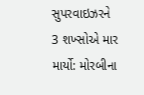સુપરવાઇઝરને 3 શખ્સોએ માર માર્યો: મોરબીના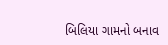બિલિયા ગામનો બનાવ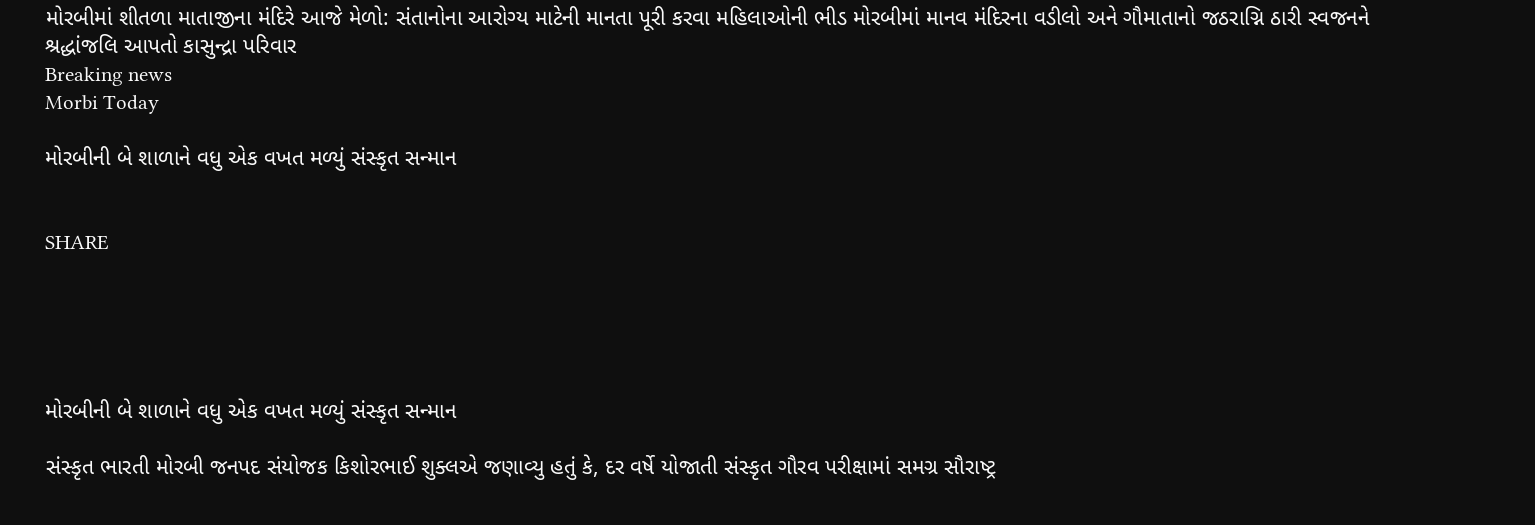મોરબીમાં શીતળા માતાજીના મંદિરે આજે મેળો: સંતાનોના આરોગ્ય માટેની માનતા પૂરી કરવા મહિલાઓની ભીડ મોરબીમાં માનવ મંદિરના વડીલો અને ગૌમાતાનો જઠરાગ્નિ ઠારી સ્વજનને શ્રદ્ધાંજલિ આપતો કાસુન્દ્રા પરિવાર
Breaking news
Morbi Today

મોરબીની બે શાળાને વધુ એક વખત મળ્યું સંસ્કૃત સન્માન


SHARE





મોરબીની બે શાળાને વધુ એક વખત મળ્યું સંસ્કૃત સન્માન

સંસ્કૃત ભારતી મોરબી જનપદ સંયોજક કિશોરભાઈ શુક્લએ જણાવ્યુ હતું કે, દર વર્ષે યોજાતી સંસ્કૃત ગૌરવ પરીક્ષામાં સમગ્ર સૌરાષ્ટ્ર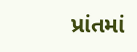પ્રાંતમાં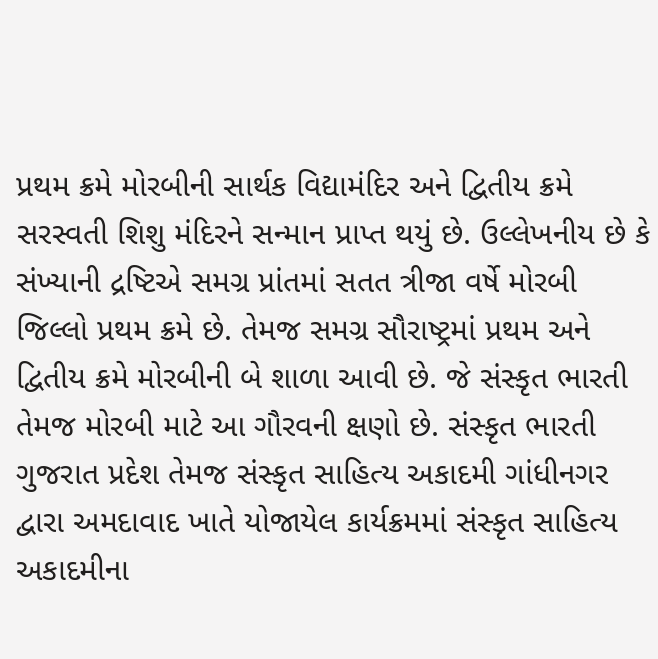પ્રથમ ક્રમે મોરબીની સાર્થક વિદ્યામંદિર અને દ્વિતીય ક્રમે સરસ્વતી શિશુ મંદિરને સન્માન પ્રાપ્ત થયું છે. ઉલ્લેખનીય છે કે સંખ્યાની દ્રષ્ટિએ સમગ્ર પ્રાંતમાં સતત ત્રીજા વર્ષે મોરબી જિલ્લો પ્રથમ ક્રમે છે. તેમજ સમગ્ર સૌરાષ્ટ્રમાં પ્રથમ અને દ્વિતીય ક્રમે મોરબીની બે શાળા આવી છે. જે સંસ્કૃત ભારતી તેમજ મોરબી માટે આ ગૌરવની ક્ષણો છે. સંસ્કૃત ભારતી ગુજરાત પ્રદેશ તેમજ સંસ્કૃત સાહિત્ય અકાદમી ગાંધીનગર દ્વારા અમદાવાદ ખાતે યોજાયેલ કાર્યક્રમમાં સંસ્કૃત સાહિત્ય અકાદમીના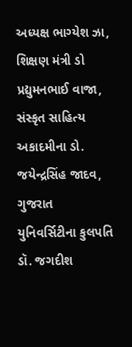અધ્યક્ષ ભાગ્યેશ ઝા, શિક્ષણ મંત્રી ડો પ્રદ્યુમનભાઈ વાજા, સંસ્કૃત સાહિત્ય અકાદમીના ડો. જયેન્દ્રસિંહ જાદવ, ગુજરાત યુનિવર્સિટીના કુલપતિ ડૉ. જગદીશ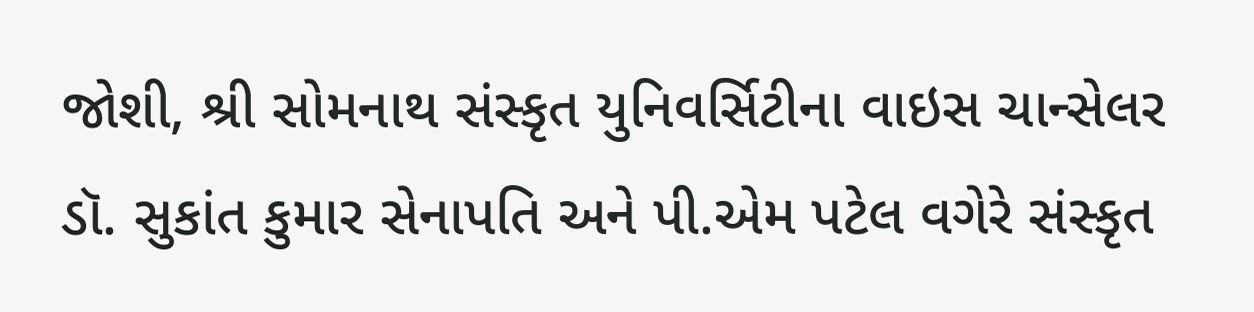જોશી, શ્રી સોમનાથ સંસ્કૃત યુનિવર્સિટીના વાઇસ ચાન્સેલર ડૉ. સુકાંત કુમાર સેનાપતિ અને પી.એમ પટેલ વગેરે સંસ્કૃત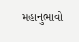મહાનુભાવો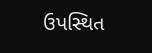ઉપસ્થિત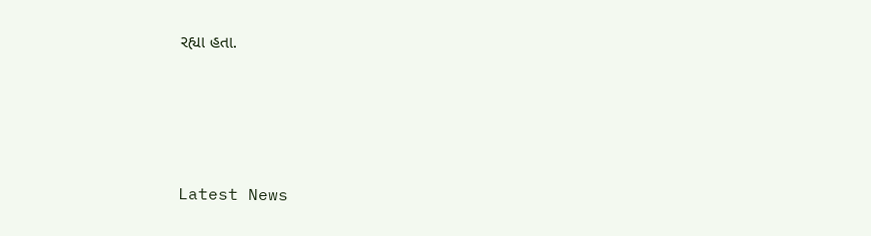રહ્યા હતા.




Latest News